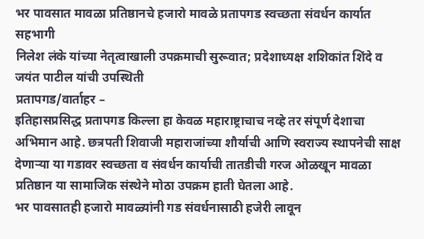भर पावसात मावळा प्रतिष्ठानचे हजारो मावळे प्रतापगड स्वच्छता संवर्धन कार्यात सहभागी
निलेश लंके यांच्या नेतृत्वाखाली उपक्रमाची सुरूवात; प्रदेशाध्यक्ष शशिकांत शिंदे व जयंत पाटील यांची उपस्थिती
प्रतापगड/वार्ताहर –
इतिहासप्रसिद्ध प्रतापगड किल्ला हा केवळ महाराष्ट्राचाच नव्हे तर संपूर्ण देशाचा अभिमान आहे. छत्रपती शिवाजी महाराजांच्या शौर्याची आणि स्वराज्य स्थापनेची साक्ष देणाऱ्या या गडावर स्वच्छता व संवर्धन कार्याची तातडीची गरज ओळखून मावळा प्रतिष्ठान या सामाजिक संस्थेने मोठा उपक्रम हाती घेतला आहे.
भर पावसातही हजारो मावळ्यांनी गड संवर्धनासाठी हजेरी लावून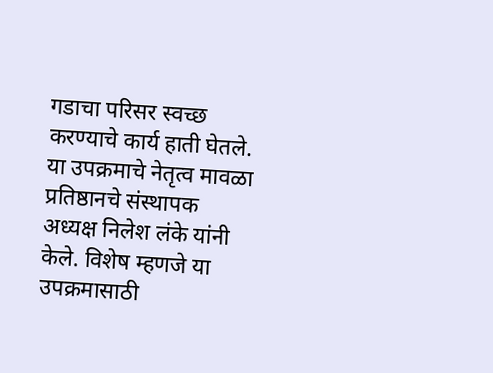गडाचा परिसर स्वच्छ करण्याचे कार्य हाती घेतले. या उपक्रमाचे नेतृत्व मावळा प्रतिष्ठानचे संस्थापक अध्यक्ष निलेश लंके यांनी केले. विशेष म्हणजे या उपक्रमासाठी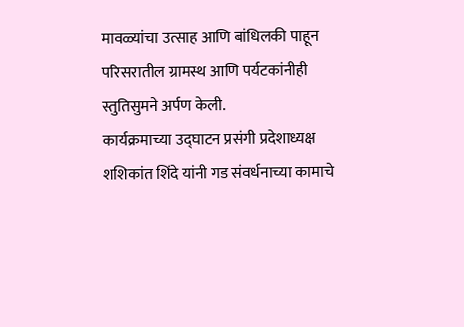मावळ्यांचा उत्साह आणि बांधिलकी पाहून परिसरातील ग्रामस्थ आणि पर्यटकांनीही स्तुतिसुमने अर्पण केली.
कार्यक्रमाच्या उद्घाटन प्रसंगी प्रदेशाध्यक्ष शशिकांत शिंदे यांनी गड संवर्धनाच्या कामाचे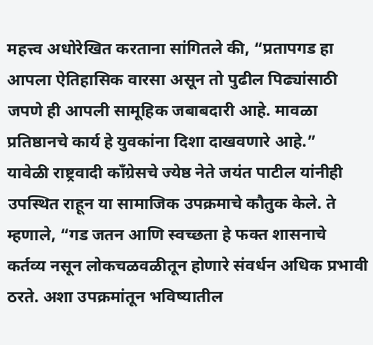महत्त्व अधोरेखित करताना सांगितले की, “प्रतापगड हा आपला ऐतिहासिक वारसा असून तो पुढील पिढ्यांसाठी जपणे ही आपली सामूहिक जबाबदारी आहे. मावळा प्रतिष्ठानचे कार्य हे युवकांना दिशा दाखवणारे आहे.”
यावेळी राष्ट्रवादी काँग्रेसचे ज्येष्ठ नेते जयंत पाटील यांनीही उपस्थित राहून या सामाजिक उपक्रमाचे कौतुक केले. ते म्हणाले, “गड जतन आणि स्वच्छता हे फक्त शासनाचे कर्तव्य नसून लोकचळवळीतून होणारे संवर्धन अधिक प्रभावी ठरते. अशा उपक्रमांतून भविष्यातील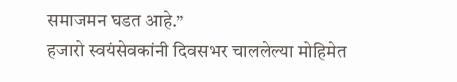समाजमन घडत आहे.”
हजारो स्वयंसेवकांनी दिवसभर चाललेल्या मोहिमेत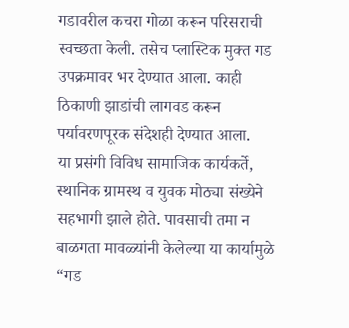गडावरील कचरा गोळा करून परिसराची स्वच्छता केली. तसेच प्लास्टिक मुक्त गड उपक्रमावर भर देण्यात आला. काही ठिकाणी झाडांची लागवड करून पर्यावरणपूरक संदेशही देण्यात आला.
या प्रसंगी विविध सामाजिक कार्यकर्ते, स्थानिक ग्रामस्थ व युवक मोठ्या संख्येने सहभागी झाले होते. पावसाची तमा न बाळगता मावळ्यांनी केलेल्या या कार्यामुळे “गड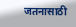जतनासाठी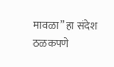मावळा” हा संदेश ठळकपणे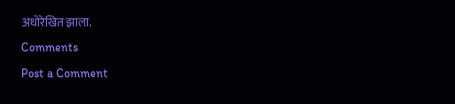अधोरेखित झाला.
Comments
Post a Comment